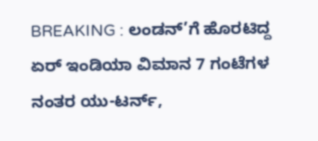BREAKING : ಲಂಡನ್’ಗೆ ಹೊರಟಿದ್ದ ಏರ್ ಇಂಡಿಯಾ ವಿಮಾನ 7 ಗಂಟೆಗಳ ನಂತರ ಯು-ಟರ್ನ್,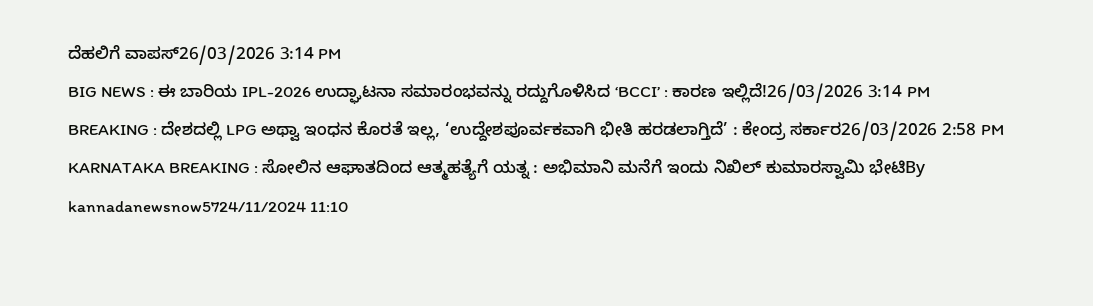ದೆಹಲಿಗೆ ವಾಪಸ್26/03/2026 3:14 PM
BIG NEWS : ಈ ಬಾರಿಯ IPL-2026 ಉದ್ಘಾಟನಾ ಸಮಾರಂಭವನ್ನು ರದ್ದುಗೊಳಿಸಿದ ‘BCCI’ : ಕಾರಣ ಇಲ್ಲಿದೆ!26/03/2026 3:14 PM
BREAKING : ದೇಶದಲ್ಲಿ LPG ಅಥ್ವಾ ಇಂಧನ ಕೊರತೆ ಇಲ್ಲ, ‘ಉದ್ದೇಶಪೂರ್ವಕವಾಗಿ ಭೀತಿ ಹರಡಲಾಗ್ತಿದೆ’ : ಕೇಂದ್ರ ಸರ್ಕಾರ26/03/2026 2:58 PM
KARNATAKA BREAKING : ಸೋಲಿನ ಆಘಾತದಿಂದ ಆತ್ಮಹತ್ಯೆಗೆ ಯತ್ನ : ಅಭಿಮಾನಿ ಮನೆಗೆ ಇಂದು ನಿಖಿಲ್ ಕುಮಾರಸ್ವಾಮಿ ಭೇಟಿBy kannadanewsnow5724/11/2024 11:10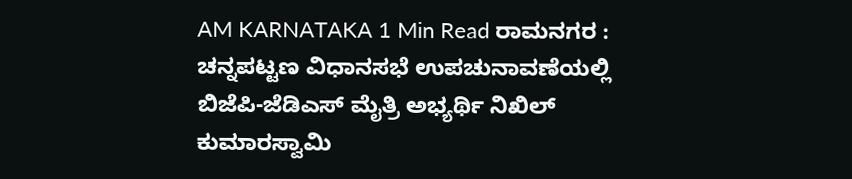AM KARNATAKA 1 Min Read ರಾಮನಗರ : ಚನ್ನಪಟ್ಟಣ ವಿಧಾನಸಭೆ ಉಪಚುನಾವಣೆಯಲ್ಲಿ ಬಿಜೆಪಿ-ಜೆಡಿಎಸ್ ಮೈತ್ರಿ ಅಭ್ಯರ್ಥಿ ನಿಖಿಲ್ ಕುಮಾರಸ್ವಾಮಿ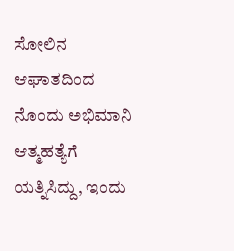ಸೋಲಿನ ಆಘಾತದಿಂದ ನೊಂದು ಅಭಿಮಾನಿ ಆತ್ಮಹತ್ಯೆಗೆ ಯತ್ನಿಸಿದ್ದು, ಇಂದು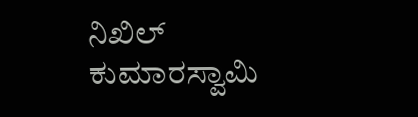ನಿಖಿಲ್ ಕುಮಾರಸ್ವಾಮಿ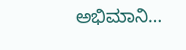ಅಭಿಮಾನಿ…